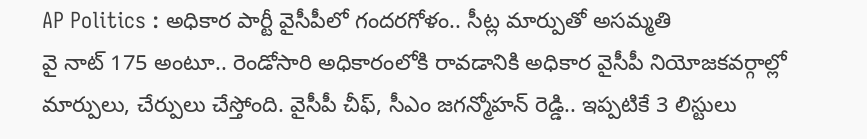AP Politics : అధికార పార్టీ వైసీపీలో గందరగోళం.. సీట్ల మార్పుతో అసమ్మతి
వై నాట్ 175 అంటూ.. రెండోసారి అధికారంలోకి రావడానికి అధికార వైసీపీ నియోజకవర్గాల్లో మార్పులు, చేర్పులు చేస్తోంది. వైసీపీ చీఫ్, సీఎం జగన్మోహన్ రెడ్డి.. ఇప్పటికే 3 లిస్టులు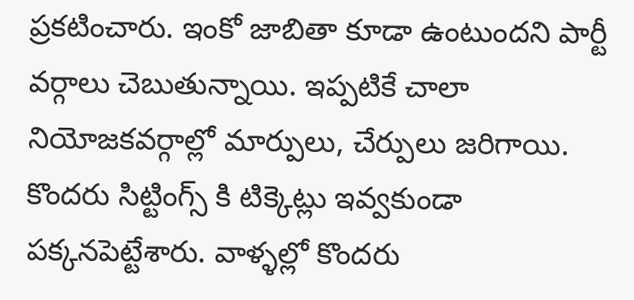ప్రకటించారు. ఇంకో జాబితా కూడా ఉంటుందని పార్టీ వర్గాలు చెబుతున్నాయి. ఇప్పటికే చాలా నియోజకవర్గాల్లో మార్పులు, చేర్పులు జరిగాయి. కొందరు సిట్టింగ్స్ కి టిక్కెట్లు ఇవ్వకుండా పక్కనపెట్టేశారు. వాళ్ళల్లో కొందరు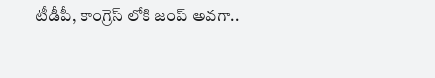టీడీపీ, కాంగ్రెస్ లోకి జంప్ అవగా..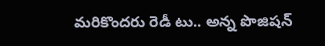మరికొందరు రెడీ టు.. అన్న పొజిషన్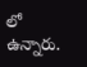లో ఉన్నారు.